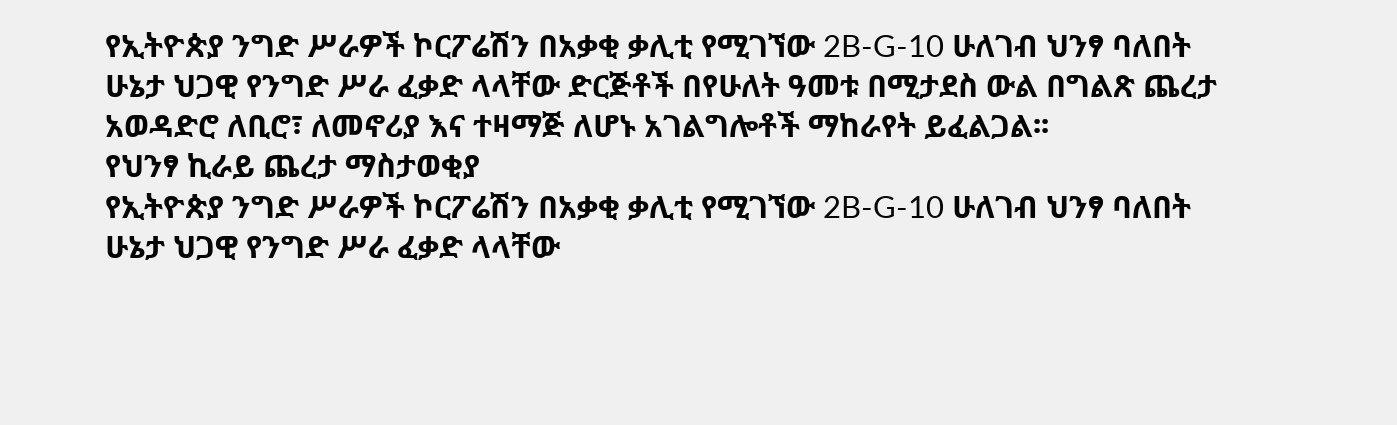የኢትዮጵያ ንግድ ሥራዎች ኮርፖሬሽን በአቃቂ ቃሊቲ የሚገኘው 2B-G-10 ሁለገብ ህንፃ ባለበት ሁኔታ ህጋዊ የንግድ ሥራ ፈቃድ ላላቸው ድርጅቶች በየሁለት ዓመቱ በሚታደስ ውል በግልጽ ጨረታ አወዳድሮ ለቢሮ፣ ለመኖሪያ እና ተዛማጅ ለሆኑ አገልግሎቶች ማከራየት ይፈልጋል፡፡
የህንፃ ኪራይ ጨረታ ማስታወቂያ
የኢትዮጵያ ንግድ ሥራዎች ኮርፖሬሽን በአቃቂ ቃሊቲ የሚገኘው 2B-G-10 ሁለገብ ህንፃ ባለበት ሁኔታ ህጋዊ የንግድ ሥራ ፈቃድ ላላቸው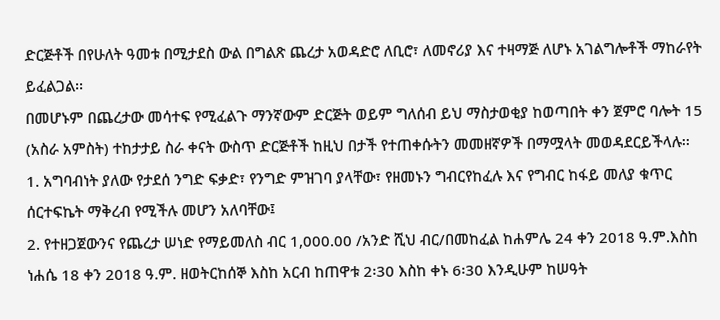ድርጅቶች በየሁለት ዓመቱ በሚታደስ ውል በግልጽ ጨረታ አወዳድሮ ለቢሮ፣ ለመኖሪያ እና ተዛማጅ ለሆኑ አገልግሎቶች ማከራየት ይፈልጋል፡፡
በመሆኑም በጨረታው መሳተፍ የሚፈልጉ ማንኛውም ድርጅት ወይም ግለሰብ ይህ ማስታወቂያ ከወጣበት ቀን ጀምሮ ባሎት 15 (አስራ አምስት) ተከታታይ ስራ ቀናት ውስጥ ድርጅቶች ከዚህ በታች የተጠቀሱትን መመዘኛዎች በማሟላት መወዳደርይችላሉ፡፡
1. አግባብነት ያለው የታደሰ ንግድ ፍቃድ፣ የንግድ ምዝገባ ያላቸው፣ የዘመኑን ግብርየከፈሉ እና የግብር ከፋይ መለያ ቁጥር ሰርተፍኬት ማቅረብ የሚችሉ መሆን አለባቸው፤
2. የተዘጋጀውንና የጨረታ ሠነድ የማይመለስ ብር 1,000.00 /አንድ ሺህ ብር/በመከፈል ከሐምሌ 24 ቀን 2018 ዓ.ም.እስከ ነሐሴ 18 ቀን 2018 ዓ.ም. ዘወትርከሰኞ እስከ አርብ ከጠዋቱ 2፡30 እስከ ቀኑ 6፡30 እንዲሁም ከሠዓት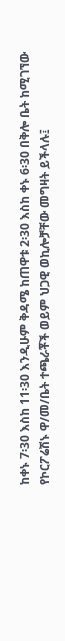ከቀኑ 7፡30 እስከ 11፡30 እንዲሁም ቅዳሜ ከጠዋቱ 2፡30 እስከ ቀኑ 6፡30 በቅሎ ቤት ከሚገኘው የኮርፖሬሽኑ ዋ/መ/ቤት ተጫራቾች ወይም ህጋዊ ወኪሎቻቸው መግዛት ይችላሉ፤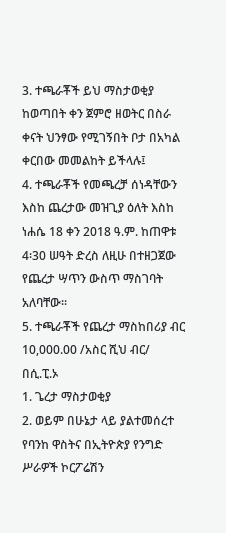3. ተጫራቾች ይህ ማስታወቂያ ከወጣበት ቀን ጀምሮ ዘወትር በስራ ቀናት ህንፃው የሚገኝበት ቦታ በአካል ቀርበው መመልከት ይችላሉ፤
4. ተጫራቾች የመጫረቻ ሰነዳቸውን እስከ ጨረታው መዝጊያ ዕለት እስከ ነሐሴ 18 ቀን 2018 ዓ.ም. ከጠዋቱ 4፡30 ሠዓት ድረስ ለዚሁ በተዘጋጀው የጨረታ ሣጥን ውስጥ ማስገባት አለባቸው፡፡
5. ተጫራቾች የጨረታ ማስከበሪያ ብር 10,000.00 /አስር ሺህ ብር/ በሲ.ፒ.ኦ
1. ጌረታ ማስታወቂያ
2. ወይም በሁኔታ ላይ ያልተመሰረተ የባንከ ዋስትና በኢትዮጵያ የንግድ ሥራዎች ኮርፖሬሽን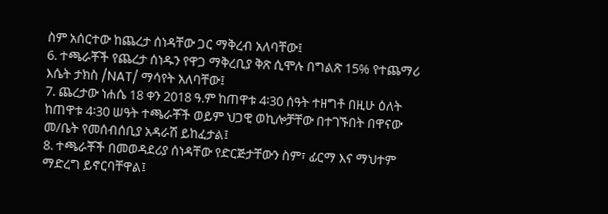ስም አሰርተው ከጨረታ ሰነዳቸው ጋር ማቅረብ አለባቸው፤
6. ተጫራቾች የጨረታ ሰነዱን የዋጋ ማቅረቢያ ቅጽ ሲሞሉ በግልጽ 15% የተጨማሪ እሴት ታክስ /NAT/ ማሳየት አለባቸው፤
7. ጨረታው ነሐሴ 18 ቀን 2018 ዓ.ም ከጠዋቱ 4፡30 ሰዓት ተዘግቶ በዚሁ ዕለት ከጠዋቱ 4፡30 ሠዓት ተጫራቾች ወይም ህጋዊ ወኪሎቻቸው በተገኙበት በዋናው መ/ቤት የመሰብሰቢያ አዳራሽ ይከፈታል፤
8. ተጫራቾች በመወዳደሪያ ሰነዳቸው የድርጅታቸውን ስም፣ ፊርማ እና ማህተም ማድረግ ይኖርባቸዋል፤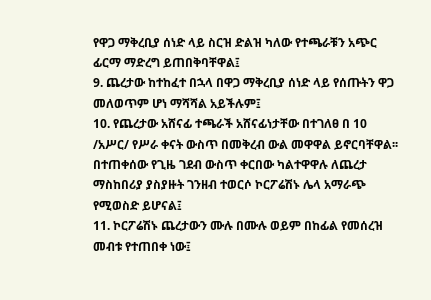የዋጋ ማቅረቢያ ሰነድ ላይ ስርዝ ድልዝ ካለው የተጫራቹን አጭር ፊርማ ማድረግ ይጠበቅባቸዋል፤
9. ጨረታው ከተከፈተ በኋላ በዋጋ ማቅረቢያ ሰነድ ላይ የሰጡትን ዋጋ መለወጥም ሆነ ማሻሻል አይችሉም፤
10. የጨረታው አሸናፊ ተጫራች አሸናፊነታቸው በተገለፀ በ 10 /አሥር/ የሥራ ቀናት ውስጥ በመቅረብ ውል መዋዋል ይኖርባቸዋል፡፡ በተጠቀሰው የጊዜ ገደብ ውስጥ ቀርበው ካልተዋዋሉ ለጨረታ ማስከበሪያ ያስያዙት ገንዘብ ተወርሶ ኮርፖሬሽኑ ሌላ አማራጭ የሚወስድ ይሆናል፤
11. ኮርፖሬሽኑ ጨረታውን ሙሉ በሙሉ ወይም በከፊል የመሰረዝ መብቱ የተጠበቀ ነው፤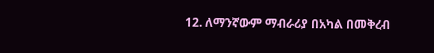12. ለማንኛውም ማብራሪያ በአካል በመቅረብ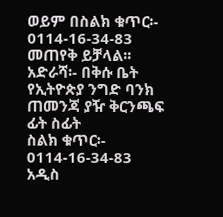ወይም በስልክ ቁጥር፡- 0114-16-34-83 መጠየቅ ይቻላል፡፡
አድራሻ፡- በቅሱ ቤት የኢትዮጵያ ንግድ ባንክ ጠመንጃ ያዥ ቅርንጫፍ ፊት ስፊት
ስልክ ቁጥር፡- 0114-16-34-83
አዲስ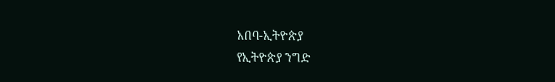አበባ-ኢትዮጵያ
የኢትዮጵያ ንግድ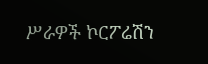ሥራዎች ኮርፖሬሽን